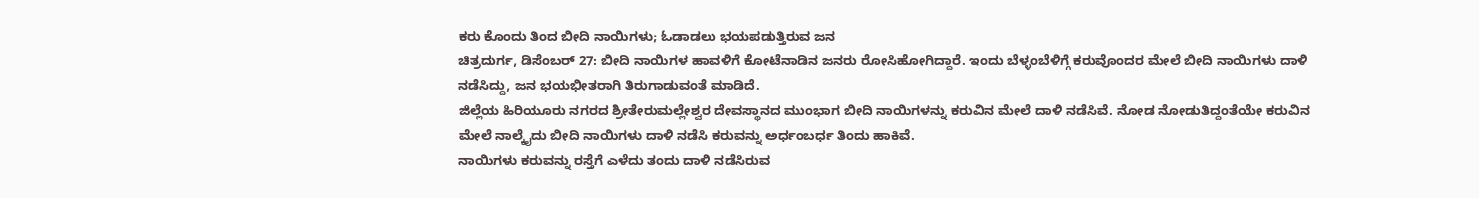ಕರು ಕೊಂದು ತಿಂದ ಬೀದಿ ನಾಯಿಗಳು; ಓಡಾಡಲು ಭಯಪಡುತ್ತಿರುವ ಜನ
ಚಿತ್ರದುರ್ಗ, ಡಿಸೆಂಬರ್ 27: ಬೀದಿ ನಾಯಿಗಳ ಹಾವಳಿಗೆ ಕೋಟೆನಾಡಿನ ಜನರು ರೋಸಿಹೋಗಿದ್ದಾರೆ. ಇಂದು ಬೆಳ್ಳಂಬೆಳಿಗ್ಗೆ ಕರುವೊಂದರ ಮೇಲೆ ಬೀದಿ ನಾಯಿಗಳು ದಾಳಿ ನಡೆಸಿದ್ದು, ಜನ ಭಯಭೀತರಾಗಿ ತಿರುಗಾಡುವಂತೆ ಮಾಡಿದೆ.
ಜಿಲ್ಲೆಯ ಹಿರಿಯೂರು ನಗರದ ಶ್ರೀತೇರುಮಲ್ಲೇಶ್ವರ ದೇವಸ್ಥಾನದ ಮುಂಭಾಗ ಬೀದಿ ನಾಯಿಗಳನ್ನು ಕರುವಿನ ಮೇಲೆ ದಾಳಿ ನಡೆಸಿವೆ. ನೋಡ ನೋಡುತಿದ್ದಂತೆಯೇ ಕರುವಿನ ಮೇಲೆ ನಾಲ್ಕೈದು ಬೀದಿ ನಾಯಿಗಳು ದಾಳಿ ನಡೆಸಿ ಕರುವನ್ನು ಅರ್ಧಂಬರ್ಧ ತಿಂದು ಹಾಕಿವೆ.
ನಾಯಿಗಳು ಕರುವನ್ನು ರಸ್ತೆಗೆ ಎಳೆದು ತಂದು ದಾಳಿ ನಡೆಸಿರುವ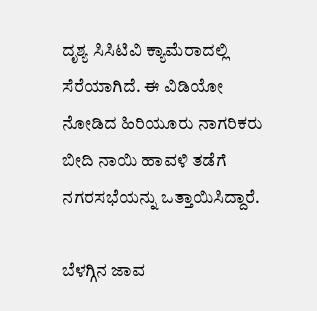ದೃಶ್ಯ ಸಿಸಿಟಿವಿ ಕ್ಯಾಮೆರಾದಲ್ಲಿ ಸೆರೆಯಾಗಿದೆ. ಈ ವಿಡಿಯೋ ನೋಡಿದ ಹಿರಿಯೂರು ನಾಗರಿಕರು ಬೀದಿ ನಾಯಿ ಹಾವಳಿ ತಡೆಗೆ ನಗರಸಭೆಯನ್ನು ಒತ್ತಾಯಿಸಿದ್ದಾರೆ.

ಬೆಳಗ್ಗಿನ ಜಾವ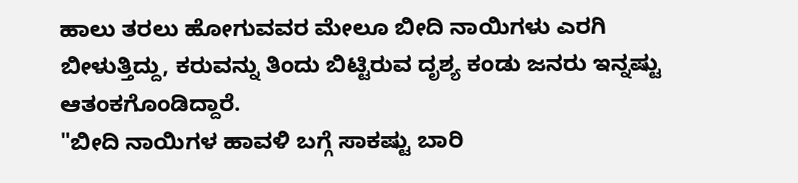ಹಾಲು ತರಲು ಹೋಗುವವರ ಮೇಲೂ ಬೀದಿ ನಾಯಿಗಳು ಎರಗಿ ಬೀಳುತ್ತಿದ್ದು, ಕರುವನ್ನು ತಿಂದು ಬಿಟ್ಟಿರುವ ದೃಶ್ಯ ಕಂಡು ಜನರು ಇನ್ನಷ್ಟು ಆತಂಕಗೊಂಡಿದ್ದಾರೆ.
"ಬೀದಿ ನಾಯಿಗಳ ಹಾವಳಿ ಬಗ್ಗೆ ಸಾಕಷ್ಟು ಬಾರಿ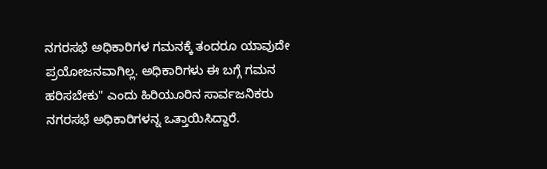ನಗರಸಭೆ ಅಧಿಕಾರಿಗಳ ಗಮನಕ್ಕೆ ತಂದರೂ ಯಾವುದೇ ಪ್ರಯೋಜನವಾಗಿಲ್ಲ. ಅಧಿಕಾರಿಗಳು ಈ ಬಗ್ಗೆ ಗಮನ ಹರಿಸಬೇಕು" ಎಂದು ಹಿರಿಯೂರಿನ ಸಾರ್ವಜನಿಕರು ನಗರಸಭೆ ಅಧಿಕಾರಿಗಳನ್ನ ಒತ್ತಾಯಿಸಿದ್ದಾರೆ.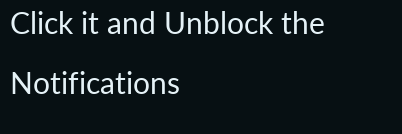Click it and Unblock the Notifications